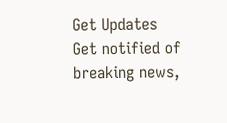Get Updates
Get notified of breaking news,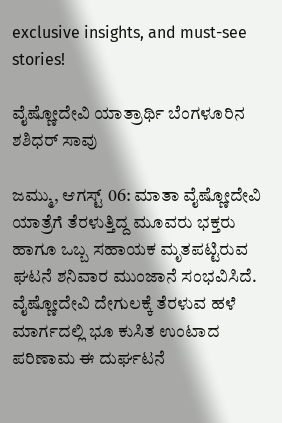exclusive insights, and must-see stories!

ವೈಷ್ಣೋದೇವಿ ಯಾತ್ರಾರ್ಥಿ ಬೆಂಗಳೂರಿನ ಶಶಿಧರ್ ಸಾವು

ಜಮ್ಮು, ಆಗಸ್ಟ್ 06: ಮಾತಾ ವೈಷ್ಣೋದೇವಿ ಯಾತ್ರೆಗೆ ತೆರಳುತ್ತಿದ್ದ ಮೂವರು ಭಕ್ತರು ಹಾಗೂ ಒಬ್ಬ ಸಹಾಯಕ ಮೃತಪಟ್ಟಿರುವ ಘಟನೆ ಶನಿವಾರ ಮುಂಜಾನೆ ಸಂಭವಿಸಿದೆ. ವೈಷ್ಣೋದೇವಿ ದೇಗುಲಕ್ಕೆ ತೆರಳುವ ಹಳೆ ಮಾರ್ಗದಲ್ಲಿ ಭೂ ಕುಸಿತ ಉಂಟಾದ ಪರಿಣಾಮ ಈ ದುರ್ಘಟನೆ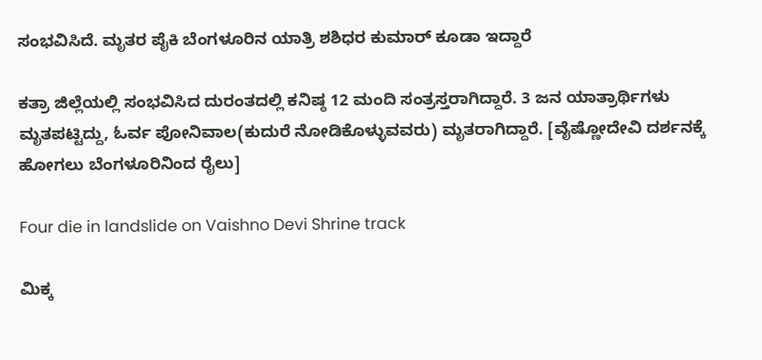ಸಂಭವಿಸಿದೆ. ಮೃತರ ಪೈಕಿ ಬೆಂಗಳೂರಿನ ಯಾತ್ರಿ ಶಶಿಧರ ಕುಮಾರ್ ಕೂಡಾ ಇದ್ದಾರೆ

ಕತ್ರಾ ಜಿಲ್ಲೆಯಲ್ಲಿ ಸಂಭವಿಸಿದ ದುರಂತದಲ್ಲಿ ಕನಿಷ್ಠ 12 ಮಂದಿ ಸಂತ್ರಸ್ತರಾಗಿದ್ದಾರೆ. 3 ಜನ ಯಾತ್ರಾರ್ಥಿಗಳು ಮೃತಪಟ್ಟಿದ್ದು, ಓರ್ವ ಪೋನಿವಾಲ(ಕುದುರೆ ನೋಡಿಕೊಳ್ಳುವವರು) ಮೃತರಾಗಿದ್ದಾರೆ. [ವೈಷ್ಣೋದೇವಿ ದರ್ಶನಕ್ಕೆ ಹೋಗಲು ಬೆಂಗಳೂರಿನಿಂದ ರೈಲು]

Four die in landslide on Vaishno Devi Shrine track

ಮಿಕ್ಕ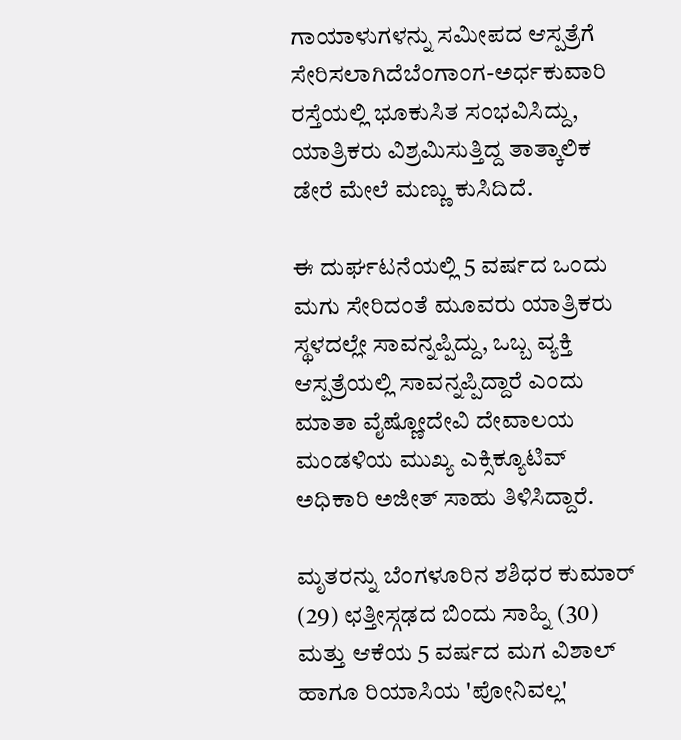ಗಾಯಾಳುಗಳನ್ನು ಸಮೀಪದ ಆಸ್ಪತ್ರೆಗೆ ಸೇರಿಸಲಾಗಿದೆಬೆಂಗಾಂಗ-ಅರ್ಧಕುವಾರಿ ರಸ್ತೆಯಲ್ಲಿ ಭೂಕುಸಿತ ಸಂಭವಿಸಿದ್ದು, ಯಾತ್ರಿಕರು ವಿಶ್ರಮಿಸುತ್ತಿದ್ದ ತಾತ್ಕಾಲಿಕ ಡೇರೆ ಮೇಲೆ ಮಣ್ಣು ಕುಸಿದಿದೆ.

ಈ ದುರ್ಘಟನೆಯಲ್ಲಿ 5 ವರ್ಷದ ಒಂದು ಮಗು ಸೇರಿದಂತೆ ಮೂವರು ಯಾತ್ರಿಕರು ಸ್ಥಳದಲ್ಲೇ ಸಾವನ್ನಪ್ಪಿದ್ದು, ಒಬ್ಬ ವ್ಯಕ್ತಿ ಆಸ್ಪತ್ರೆಯಲ್ಲಿ ಸಾವನ್ನಪ್ಪಿದ್ದಾರೆ ಎಂದು ಮಾತಾ ವೈಷ್ಣೋದೇವಿ ದೇವಾಲಯ ಮಂಡಳಿಯ ಮುಖ್ಯ ಎಕ್ಸಿಕ್ಯೂಟಿವ್ ಅಧಿಕಾರಿ ಅಜೀತ್ ಸಾಹು ತಿಳಿಸಿದ್ದಾರೆ.

ಮೃತರನ್ನು ಬೆಂಗಳೂರಿನ ಶಶಿಧರ ಕುಮಾರ್ (29) ಛತ್ತೀಸ್ಗಢದ ಬಿಂದು ಸಾಹ್ನಿ (30) ಮತ್ತು ಆಕೆಯ 5 ವರ್ಷದ ಮಗ ವಿಶಾಲ್ ಹಾಗೂ ರಿಯಾಸಿಯ 'ಪೋನಿವಲ್ಲ'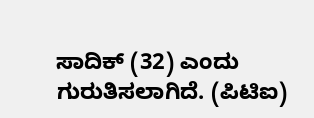ಸಾದಿಕ್ (32) ಎಂದು ಗುರುತಿಸಲಾಗಿದೆ. (ಪಿಟಿಐ)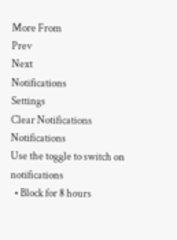More From
Prev
Next
Notifications
Settings
Clear Notifications
Notifications
Use the toggle to switch on notifications
  • Block for 8 hours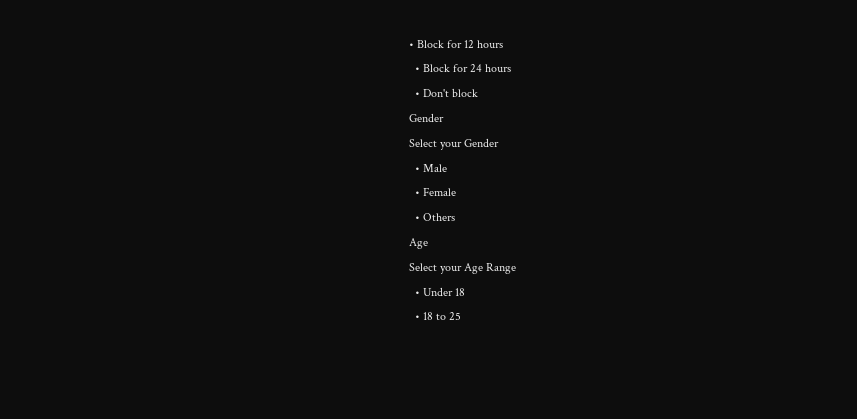• Block for 12 hours
  • Block for 24 hours
  • Don't block
Gender
Select your Gender
  • Male
  • Female
  • Others
Age
Select your Age Range
  • Under 18
  • 18 to 25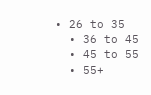• 26 to 35
  • 36 to 45
  • 45 to 55
  • 55+